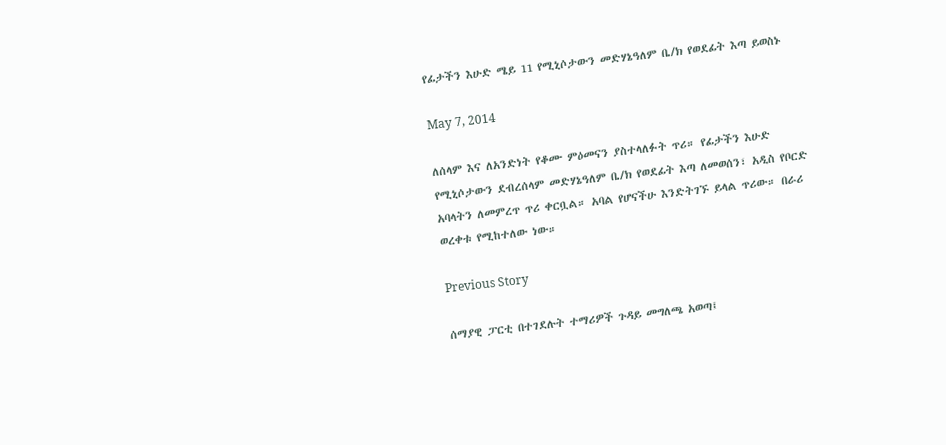የፊታችን እሁድ ሜይ 11 የሚኒሶታውን መድሃኔዓለም ቤ/ክ የወደፊት እጣ ይወስኑ

May 7, 2014

ለሰላም እና ለአንድነት የቆሙ ምዕመናን ያስተላለፉት ጥሪ። የፊታችን እሁድ የሚኒሶታውን ደብረሰላም መድሃኔዓለም ቤ/ክ የወደፊት እጣ ለመወሰን፣ አዲስ የቦርድ አባላትን ለመምረጥ ጥሪ ቀርቧል። አባል የሆናችሁ እንድትገኙ ይላል ጥሪው። በራሪ ወረቀቱ የሚከተለው ነው።

Previous Story

ሰማያዊ ፓርቲ በተገደሉት ተማሪዎች ጉዳይ መግለጫ አወጣ፤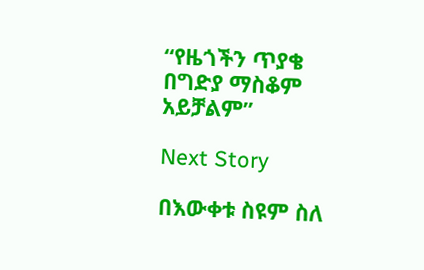“የዜጎችን ጥያቄ በግድያ ማስቆም አይቻልም”

Next Story

በእውቀቱ ስዩም ስለ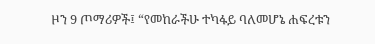ዞን 9 ጦማሪዎች፤ “የመከራችሁ ተካፋይ ባለመሆኔ ሐፍረቱን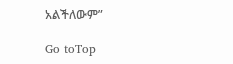አልችለውም”

Go toTop